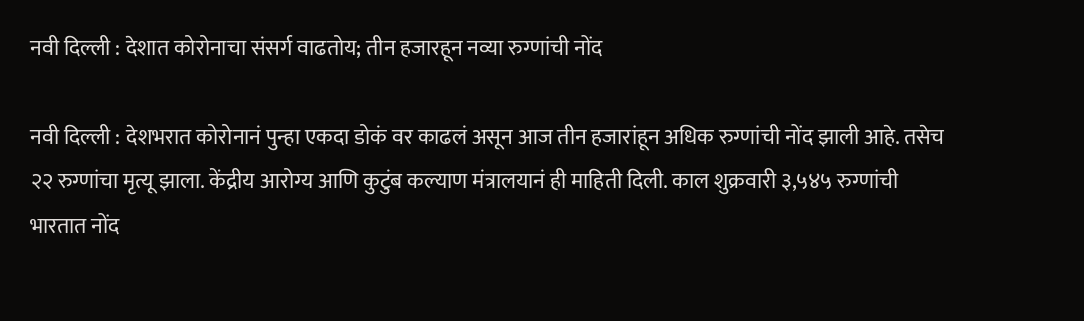नवी दिल्ली : देशात कोरोनाचा संसर्ग वाढतोय; तीन हजारहून नव्या रुग्णांची नोंद

नवी दिल्ली : देशभरात कोरोनानं पुन्हा एकदा डोकं वर काढलं असून आज तीन हजारांहून अधिक रुग्णांची नोंद झाली आहे. तसेच २२ रुग्णांचा मृत्यू झाला. केंद्रीय आरोग्य आणि कुटुंब कल्याण मंत्रालयानं ही माहिती दिली. काल शुक्रवारी ३,५४५ रुग्णांची भारतात नोंद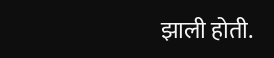झाली होती.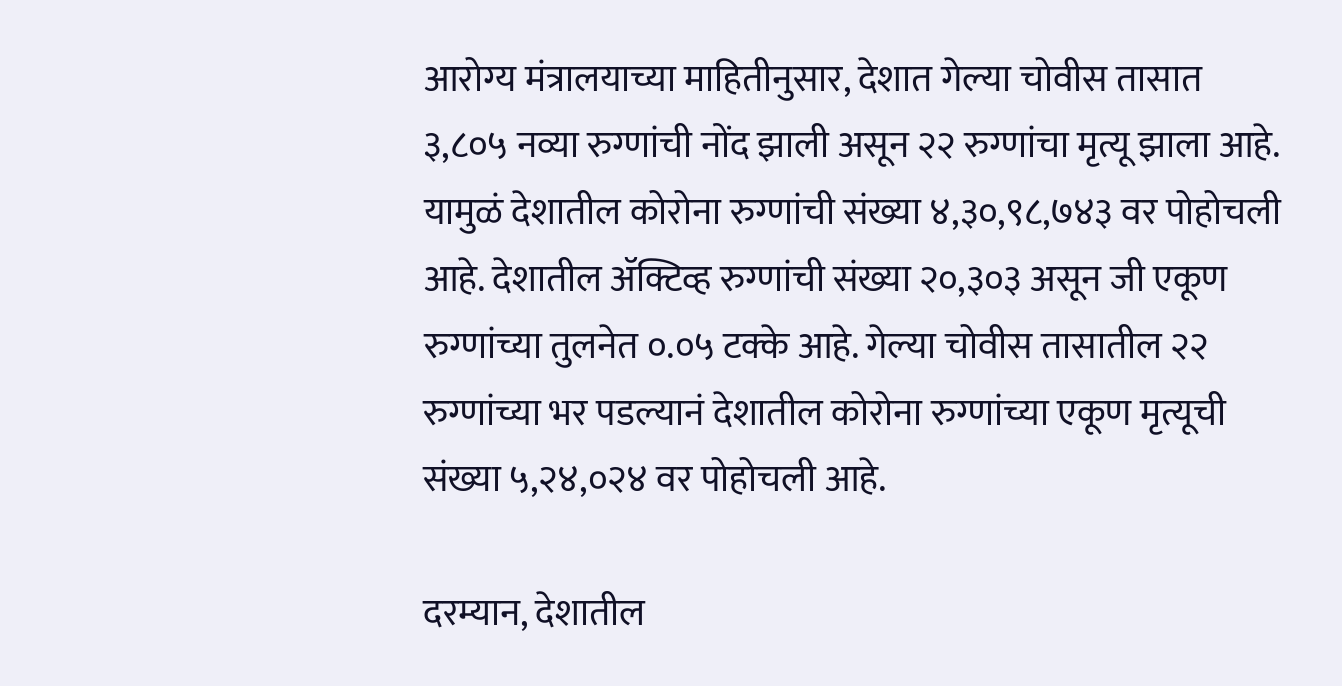आरोग्य मंत्रालयाच्या माहितीनुसार, देशात गेल्या चोवीस तासात ३,८०५ नव्या रुग्णांची नोंद झाली असून २२ रुग्णांचा मृत्यू झाला आहे. यामुळं देशातील कोरोना रुग्णांची संख्या ४,३०,९८,७४३ वर पोहोचली आहे. देशातील ॲक्टिव्ह रुग्णांची संख्या २०,३०३ असून जी एकूण रुग्णांच्या तुलनेत ०.०५ टक्के आहे. गेल्या चोवीस तासातील २२ रुग्णांच्या भर पडल्यानं देशातील कोरोना रुग्णांच्या एकूण मृत्यूची संख्या ५,२४,०२४ वर पोहोचली आहे.

दरम्यान, देशातील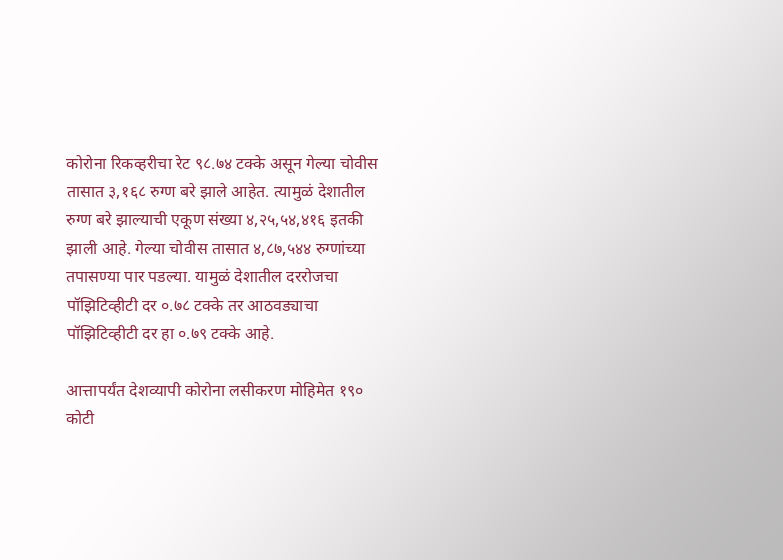कोरोना रिकव्हरीचा रेट ९८.७४ टक्के असून गेल्या चोवीस तासात ३,१६८ रुग्ण बरे झाले आहेत. त्यामुळं देशातील रुग्ण बरे झाल्याची एकूण संख्या ४,२५,५४,४१६ इतकी झाली आहे. गेल्या चोवीस तासात ४,८७,५४४ रुग्णांच्या तपासण्या पार पडल्या. यामुळं देशातील दररोजचा पॉझिटिव्हीटी दर ०.७८ टक्के तर आठवड्याचा पॉझिटिव्हीटी दर हा ०.७९ टक्के आहे.

आत्तापर्यंत देशव्यापी कोरोना लसीकरण मोहिमेत १९० कोटी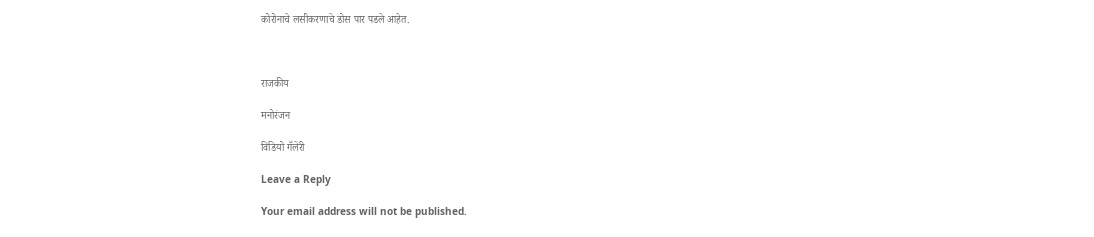कोरोनाचे लसीकरणाचे डोस पार पडले आहेत.



राजकीय

मनोरंजन

विडियो गॅलेरी

Leave a Reply

Your email address will not be published.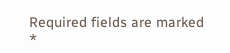Required fields are marked *